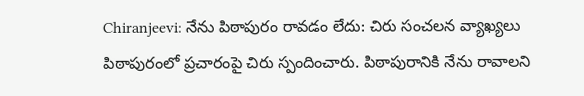Chiranjeevi: నేను పిఠాపురం రావడం లేదు: చిరు సంచలన వ్యాఖ్యలు
పిఠాపురంలో ప్రచారంపై చిరు స్పందించారు. పిఠాపురానికి నేను రావాలని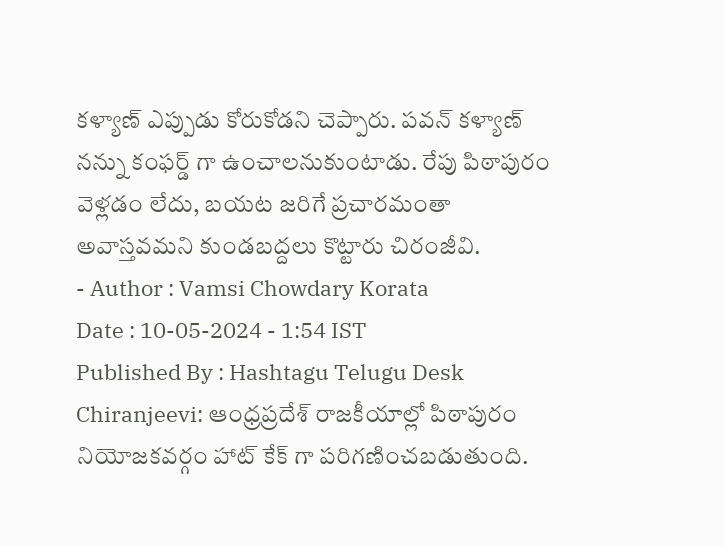కళ్యాణ్ ఎప్పుడు కోరుకోడని చెప్పారు. పవన్ కళ్యాణ్ నన్ను కంఫర్డ్ గా ఉంచాలనుకుంటాడు. రేపు పిఠాపురం వెళ్లడం లేదు, బయట జరిగే ప్రచారమంతా అవాస్తవమని కుండబద్దలు కొట్టారు చిరంజీవి.
- Author : Vamsi Chowdary Korata
Date : 10-05-2024 - 1:54 IST
Published By : Hashtagu Telugu Desk
Chiranjeevi: ఆంధ్రప్రదేశ్ రాజకీయాల్లో పిఠాపురం నియోజకవర్గం హాట్ కేక్ గా పరిగణించబడుతుంది.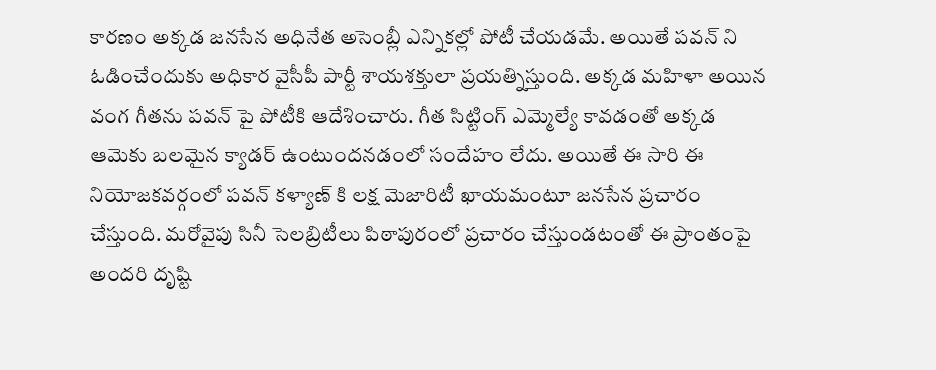కారణం అక్కడ జనసేన అధినేత అసెంబ్లీ ఎన్నికల్లో పోటీ చేయడమే. అయితే పవన్ ని ఓడించేందుకు అధికార వైసీపీ పార్టీ శాయశక్తులా ప్రయత్నిస్తుంది. అక్కడ మహిళా అయిన వంగ గీతను పవన్ పై పోటీకి ఆదేశించారు. గీత సిట్టింగ్ ఎమ్మెల్యే కావడంతో అక్కడ ఆమెకు బలమైన క్యాడర్ ఉంటుందనడంలో సందేహం లేదు. అయితే ఈ సారి ఈ నియోజకవర్గంలో పవన్ కళ్యాణ్ కి లక్ష మెజారిటీ ఖాయమంటూ జనసేన ప్రచారం చేస్తుంది. మరోవైపు సినీ సెలబ్రిటీలు పిఠాపురంలో ప్రచారం చేస్తుండటంతో ఈ ప్రాంతంపై అందరి దృష్టి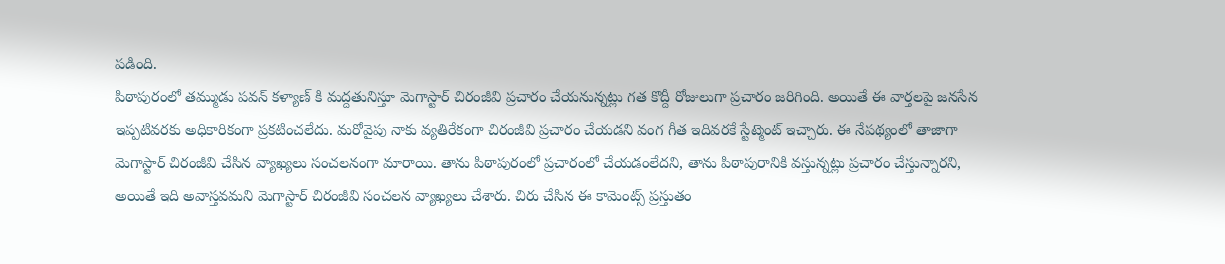పడింది.
పిఠాపురంలో తమ్ముడు పవన్ కళ్యాణ్ కి మద్దతునిస్తూ మెగాస్టార్ చిరంజీవి ప్రచారం చేయనున్నట్లు గత కొద్దీ రోజులుగా ప్రచారం జరిగింది. అయితే ఈ వార్తలపై జనసేన ఇప్పటివరకు అధికారికంగా ప్రకటించలేదు. మరోవైపు నాకు వ్యతిరేకంగా చిరంజీవి ప్రచారం చేయడని వంగ గీత ఇదివరకే స్టేట్మెంట్ ఇచ్చారు. ఈ నేపథ్యంలో తాజాగా మెగాస్టార్ చిరంజీవి చేసిన వ్యాఖ్యలు సంచలనంగా మారాయి. తాను పిఠాపురంలో ప్రచారంలో చేయడంలేదని, తాను పిఠాపురానికి వస్తున్నట్లు ప్రచారం చేస్తున్నారని, అయితే ఇది అవాస్తవమని మెగాస్టార్ చిరంజీవి సంచలన వ్యాఖ్యలు చేశారు. చిరు చేసిన ఈ కామెంట్స్ ప్రస్తుతం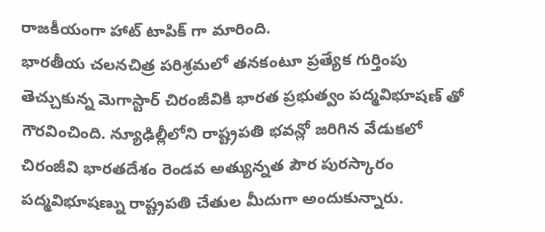రాజకీయంగా హాట్ టాపిక్ గా మారింది.
భారతీయ చలనచిత్ర పరిశ్రమలో తనకంటూ ప్రత్యేక గుర్తింపు తెచ్చుకున్న మెగాస్టార్ చిరంజీవికి భారత ప్రభుత్వం పద్మవిభూషణ్ తో గౌరవించింది. న్యూఢిల్లీలోని రాష్ట్రపతి భవన్లో జరిగిన వేడుకలో చిరంజీవి భారతదేశం రెండవ అత్యున్నత పౌర పురస్కారం పద్మవిభూషణ్ను రాష్ట్రపతి చేతుల మీదుగా అందుకున్నారు.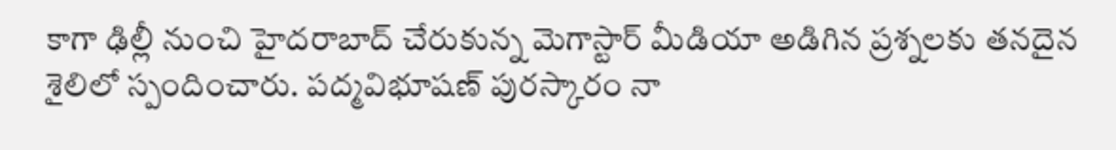కాగా ఢిల్లీ నుంచి హైదరాబాద్ చేరుకున్న మెగాస్టార్ మీడియా అడిగిన ప్రశ్నలకు తనదైన శైలిలో స్పందించారు. పద్మవిభూషణ్ పురస్కారం నా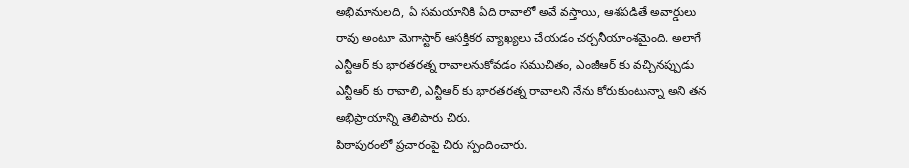అభిమానులది, ఏ సమయానికి ఏది రావాలో అవే వస్తాయి, ఆశపడితే అవార్డులు రావు అంటూ మెగాస్టార్ ఆసక్తికర వ్యాఖ్యలు చేయడం చర్చనీయాంశమైంది. అలాగే ఎన్టీఆర్ కు భారతరత్న రావాలనుకోవడం సముచితం, ఎంజీఆర్ కు వచ్చినప్పుడు ఎన్టీఆర్ కు రావాలి, ఎన్టీఆర్ కు భారతరత్న రావాలని నేను కోరుకుంటున్నా అని తన అభిప్రాయాన్ని తెలిపారు చిరు.
పిఠాపురంలో ప్రచారంపై చిరు స్పందించారు.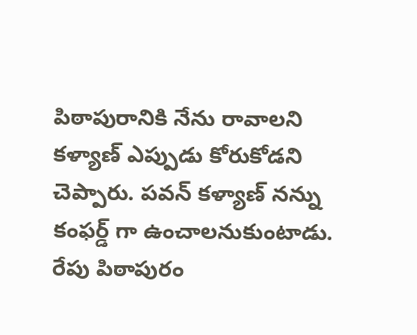పిఠాపురానికి నేను రావాలని కళ్యాణ్ ఎప్పుడు కోరుకోడని చెప్పారు. పవన్ కళ్యాణ్ నన్ను కంఫర్డ్ గా ఉంచాలనుకుంటాడు. రేపు పిఠాపురం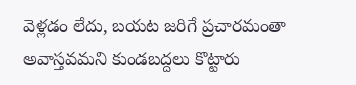వెళ్లడం లేదు, బయట జరిగే ప్రచారమంతా అవాస్తవమని కుండబద్దలు కొట్టారు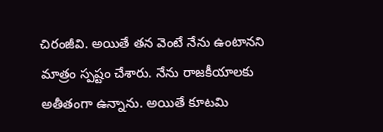చిరంజీవి. అయితే తన వెంటే నేను ఉంటానని మాత్రం స్పష్టం చేశారు. నేను రాజకీయాలకు అతీతంగా ఉన్నాను. అయితే కూటమి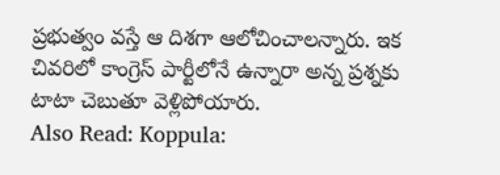ప్రభుత్వం వస్తే ఆ దిశగా ఆలోచించాలన్నారు. ఇక చివరిలో కాంగ్రెస్ పార్టీలోనే ఉన్నారా అన్న ప్రశ్నకు టాటా చెబుతూ వెళ్లిపోయారు.
Also Read: Koppula: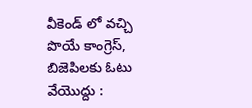వీకెండ్ లో వచ్చి పొయే కాంగ్రెస్, బిజెపిలకు ఓటు వేయొద్దు :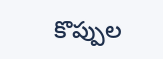కొప్పుల